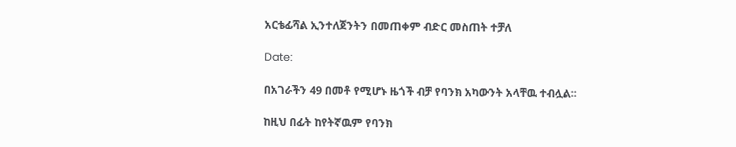አርቴፊሻል ኢንተለጀንትን በመጠቀም ብድር መስጠት ተቻለ

Date:

በአገራችን 49 በመቶ የሚሆኑ ዜጎች ብቻ የባንክ አካውንት አላቸዉ ተብሏል፡፡

ከዚህ በፊት ከየትኛዉም የባንክ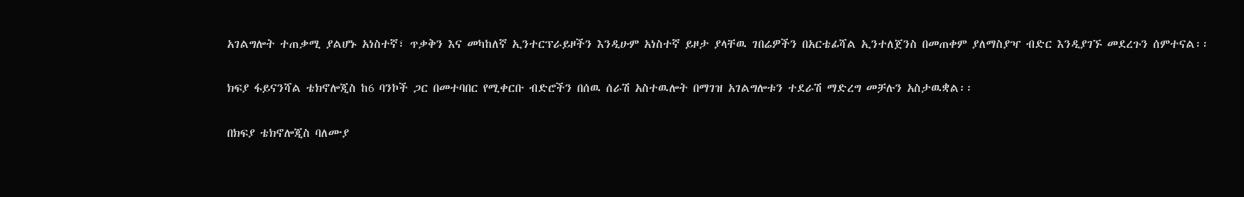አገልግሎት ተጠቃሚ ያልሆኑ አነስተኛ፣ ጥቃቅን እና መካከለኛ ኢንተርፕራይዞችን እንዲሁም አነስተኛ ይዞታ ያላቸዉ ገበሬዎችን በአርቴፊሻል ኢንተለጀንስ በመጠቀም ያለማስያዣ ብድር እንዲያገኙ መደረጉን ሰምተናል፡፡

ክፍያ ፋይናንሻል ቴክኖሎጂስ ከ6 ባንኮች ጋር በመተባበር የሚቀርቡ ብድሮችን በሰዉ ሰራሽ አስተዉሎት በማገዝ አገልግሎቱን ተደራሽ ማድረግ መቻሉን አስታዉቋል፡፡

በክፍያ ቴክኖሎጂስ ባለሙያ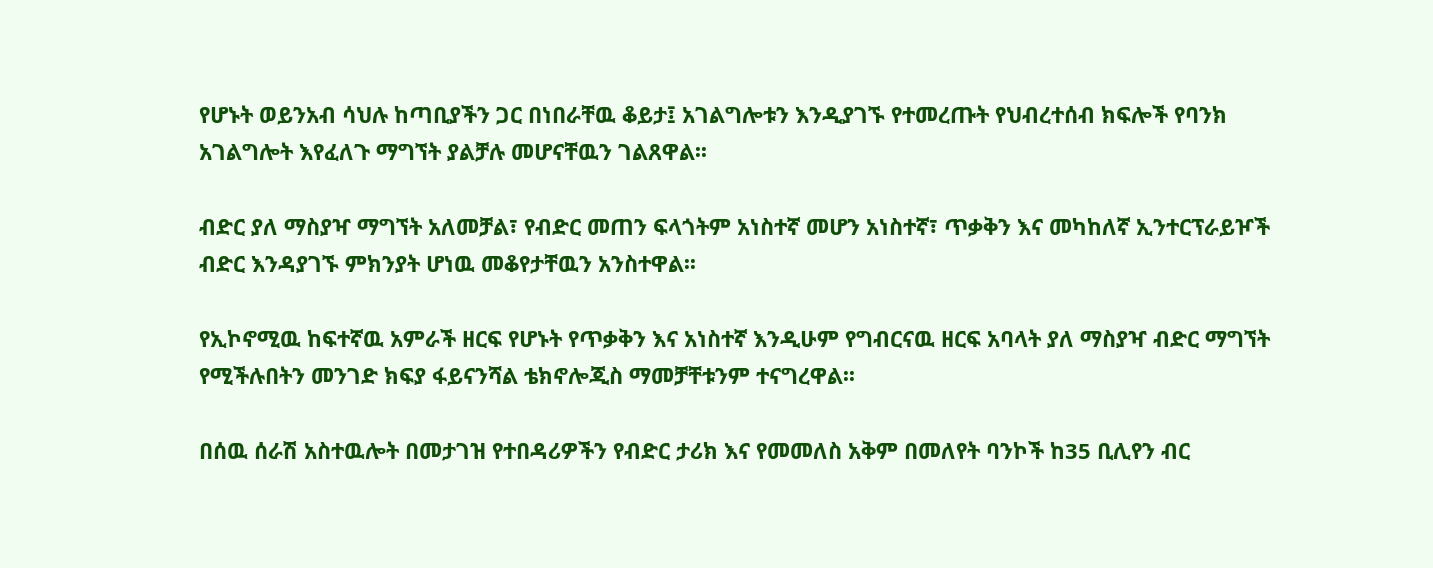የሆኑት ወይንአብ ሳህሉ ከጣቢያችን ጋር በነበራቸዉ ቆይታ፤ አገልግሎቱን እንዲያገኙ የተመረጡት የህብረተሰብ ክፍሎች የባንክ አገልግሎት እየፈለጉ ማግኘት ያልቻሉ መሆናቸዉን ገልጸዋል፡፡

ብድር ያለ ማስያዣ ማግኘት አለመቻል፣ የብድር መጠን ፍላጎትም አነስተኛ መሆን አነስተኛ፣ ጥቃቅን እና መካከለኛ ኢንተርፕራይዦች ብድር እንዳያገኙ ምክንያት ሆነዉ መቆየታቸዉን አንስተዋል፡፡

የኢኮኖሚዉ ከፍተኛዉ አምራች ዘርፍ የሆኑት የጥቃቅን እና አነስተኛ እንዲሁም የግብርናዉ ዘርፍ አባላት ያለ ማስያዣ ብድር ማግኘት የሚችሉበትን መንገድ ክፍያ ፋይናንሻል ቴክኖሎጂስ ማመቻቸቱንም ተናግረዋል፡፡

በሰዉ ሰራሽ አስተዉሎት በመታገዝ የተበዳሪዎችን የብድር ታሪክ እና የመመለስ አቅም በመለየት ባንኮች ከ35 ቢሊየን ብር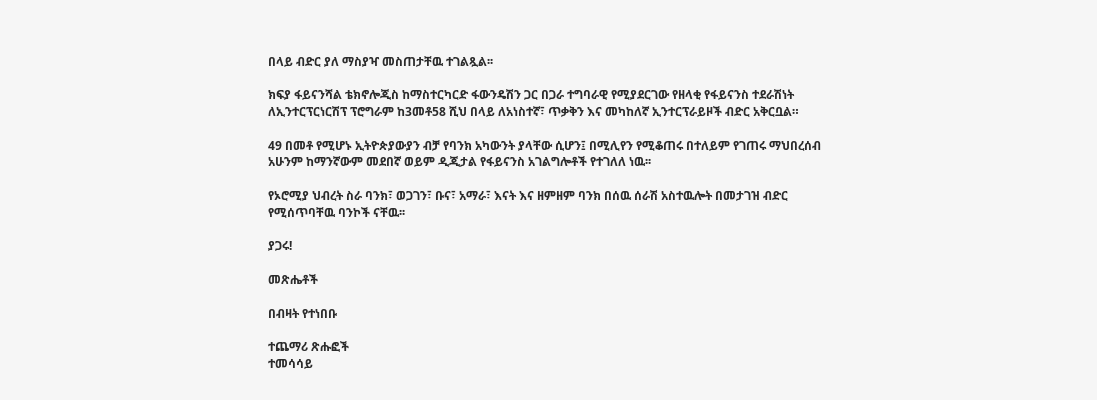በላይ ብድር ያለ ማስያዣ መስጠታቸዉ ተገልጿል፡፡

ክፍያ ፋይናንሻል ቴክኖሎጂስ ከማስተርካርድ ፋውንዴሽን ጋር በጋራ ተግባራዊ የሚያደርገው የዘላቂ የፋይናንስ ተደራሽነት ለኢንተርፕርነርሽፕ ፕሮግራም ከ3መቶ58 ሺህ በላይ ለአነስተኛ፣ ጥቃቅን እና መካከለኛ ኢንተርፕራይዞች ብድር አቅርቧል።

49 በመቶ የሚሆኑ ኢትዮጵያውያን ብቻ የባንክ አካውንት ያላቸው ሲሆን፤ በሚሊየን የሚቆጠሩ በተለይም የገጠሩ ማህበረሰብ አሁንም ከማንኛውም መደበኛ ወይም ዲጂታል የፋይናንስ አገልግሎቶች የተገለለ ነዉ፡፡

የኦሮሚያ ህብረት ስራ ባንክ፣ ወጋገን፣ ቡና፣ አማራ፣ እናት እና ዘምዘም ባንክ በሰዉ ሰራሽ አስተዉሎት በመታገዝ ብድር የሚሰጥባቸዉ ባንኮች ናቸዉ፡፡

ያጋሩ!

መጽሔቶች

በብዛት የተነበቡ

ተጨማሪ ጽሑፎች
ተመሳሳይ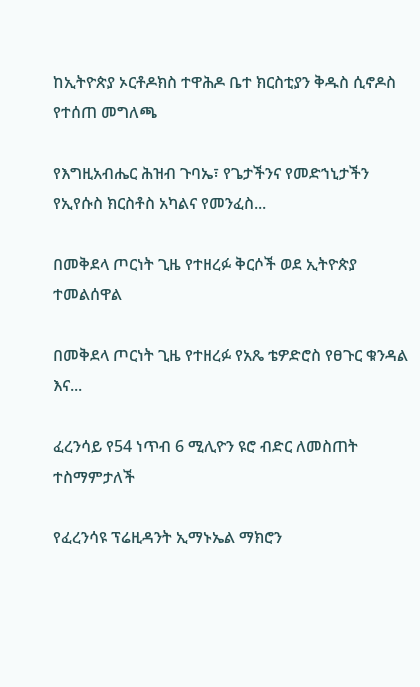ከኢትዮጵያ ኦርቶዶክስ ተዋሕዶ ቤተ ክርስቲያን ቅዱስ ሲኖዶስ የተሰጠ መግለጫ

የእግዚአብሔር ሕዝብ ጉባኤ፣ የጌታችንና የመድኀኒታችን የኢየሱስ ክርስቶስ አካልና የመንፈስ...

በመቅደላ ጦርነት ጊዜ የተዘረፉ ቅርሶች ወደ ኢትዮጵያ ተመልሰዋል

በመቅደላ ጦርነት ጊዜ የተዘረፉ የአጼ ቴዎድሮስ የፀጉር ቁንዳል እና...

ፈረንሳይ የ54 ነጥብ 6 ሚሊዮን ዩሮ ብድር ለመስጠት ተስማምታለች

የፈረንሳዩ ፕሬዚዳንት ኢማኑኤል ማክሮን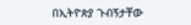በኢትዮጵያ ጉብኝታቸው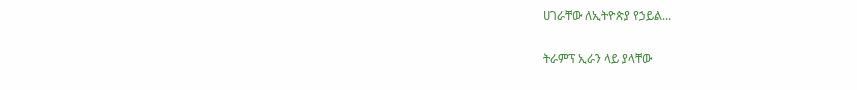ሀገራቸው ለኢትዮጵያ የኃይል...

ትራምፕ ኢራን ላይ ያላቸው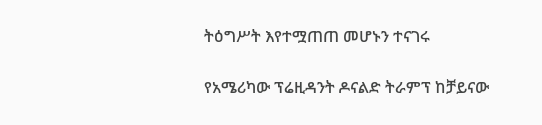ትዕግሥት እየተሟጠጠ መሆኑን ተናገሩ

የአሜሪካው ፕሬዚዳንት ዶናልድ ትራምፕ ከቻይናው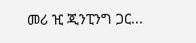መሪ ዢ ጂንፒንግ ጋር...